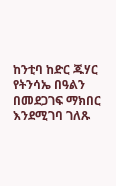ከንቲባ ከድር ጁሃር የትንሳኤ በዓልን በመደጋገፍ ማክበር እንደሚገባ ገለጹ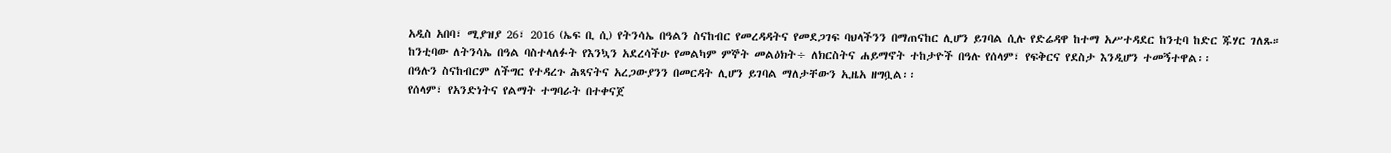አዲስ አበባ፣ ሚያዝያ 26፣ 2016 (ኤፍ ቢ ሲ) የትንሳኤ በዓልን ስናከብር የመረዳዳትና የመደጋገፍ ባህላችንን በማጠናከር ሊሆን ይገባል ሲሉ የድሬዳዋ ከተማ አሥተዳደር ከንቲባ ከድር ጁሃር ገለጹ።
ከንቲባው ለትንሳኤ በዓል ባስተላለፉት የእንኳን አደረሳችሁ የመልካም ምኞት መልዕክት÷ ለክርስትና ሐይማኖት ተከታዮች በዓሉ የሰላም፣ የፍቅርና የደስታ እንዲሆን ተመኝተዋል፡፡
በዓሉን ስናከብርም ለችግር የተዳረጉ ሕጻናትና አረጋውያንን በመርዳት ሊሆን ይገባል ማለታቸውን ኢዜአ ዘግቧል፡፡
የሰላም፣ የአንድነትና የልማት ተግባራት በተቀናጀ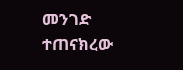መንገድ ተጠናክረው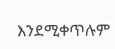እንደሚቀጥሉም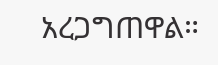አረጋግጠዋል።